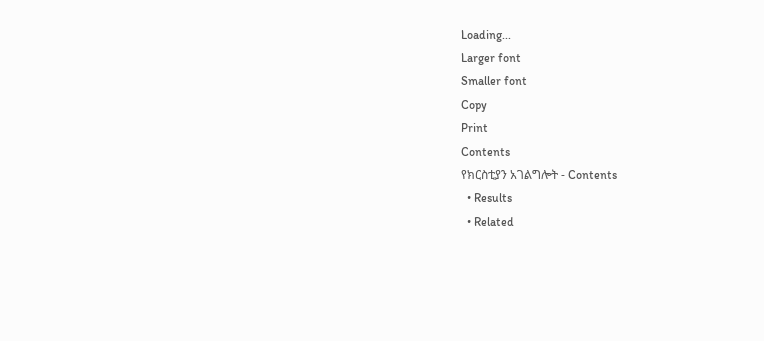Loading...
Larger font
Smaller font
Copy
Print
Contents
የክርስቲያን አገልግሎት - Contents
  • Results
  • Related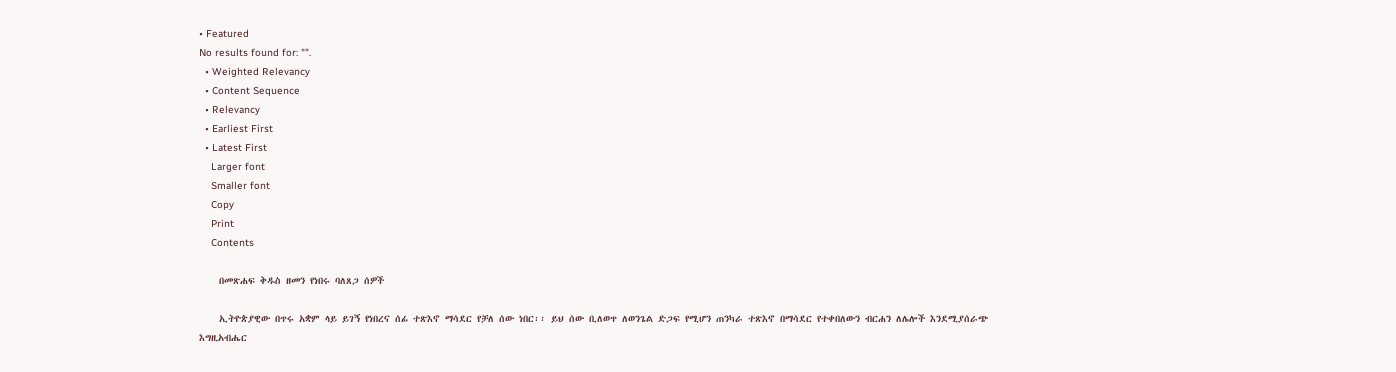• Featured
No results found for: "".
  • Weighted Relevancy
  • Content Sequence
  • Relevancy
  • Earliest First
  • Latest First
    Larger font
    Smaller font
    Copy
    Print
    Contents

    በመጽሐፍ ቅዱስ ዘመን የነበሩ ባለጸጋ ሰዎች

    ኢትዮጵያዊው በጥሩ አቋም ላይ ይገኝ የነበረና ሰፊ ተጽእኖ ማሳደር የቻለ ሰው ነበር፡፡ ይህ ሰው ቢለወጥ ለወንጌል ድጋፍ የሚሆን ጠንካራ ተጽእኖ በማሳደር የተቀበለውን ብርሐን ለሌሎች እንደሚያሰራጭ እግዚአብሔር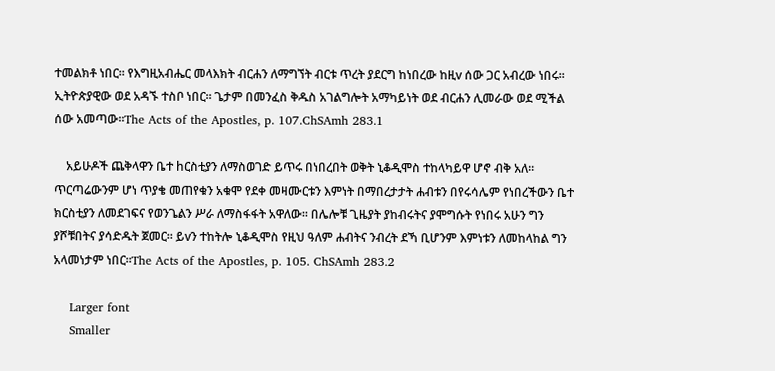ተመልክቶ ነበር፡፡ የእግዚአብሔር መላእክት ብርሐን ለማግኘት ብርቱ ጥረት ያደርግ ከነበረው ከዚv ሰው ጋር አብረው ነበሩ፡፡ ኢትዮጵያዊው ወደ አዳኙ ተስቦ ነበር፡፡ ጌታም በመንፈስ ቅዱስ አገልግሎት አማካይነት ወደ ብርሐን ሊመራው ወደ ሚችል ሰው አመጣው፡፡The Acts of the Apostles, p. 107.ChSAmh 283.1

    አይሁዶች ጨቅላዋን ቤተ hርስቲያን ለማስወገድ ይጥሩ በነበረበት ወቅት ኒቆዲሞስ ተከላካይዋ ሆኖ ብቅ አለ፡፡ ጥርጣሬውንም ሆነ ጥያቄ መጠየቁን አቁሞ የደቀ መዛሙርቱን እምነት በማበረታታት ሐብቱን በየሩሳሌም የነበረችውን ቤተ ክርስቲያን ለመደገፍና የወንጌልን ሥራ ለማስፋፋት አዋለው፡፡ በሌሎቹ ጊዜያት ያከብሩትና ያሞግሱት የነበሩ አሁን ግን ያሾቹበትና ያሳድዱት ጀመር፡፡ ይvን ተከትሎ ኒቆዲሞስ የዚህ ዓለም ሐብትና ንብረት ደኻ ቢሆንም እምነቱን ለመከላከል ግን አላመነታም ነበር፡፡The Acts of the Apostles, p. 105. ChSAmh 283.2

    Larger font
    Smaller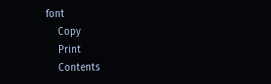font
    Copy
    Print
    Contents